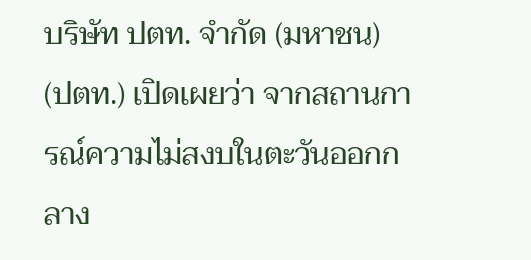บริษัท ปตท. จำกัด (มหาชน) (ปตท.) เปิดเผยว่า จากสถานการณ์ความไม่สงบในตะวันออกกลาง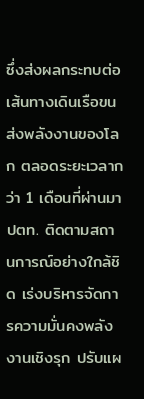ซึ่งส่งผลกระทบต่อเส้นทางเดินเรือขนส่งพลังงานของโลก ตลอดระยะเวลากว่า 1 เดือนที่ผ่านมา ปตท. ติดตามสถานการณ์อย่างใกล้ชิด เร่งบริหารจัดการความมั่นคงพลังงานเชิงรุก ปรับแผ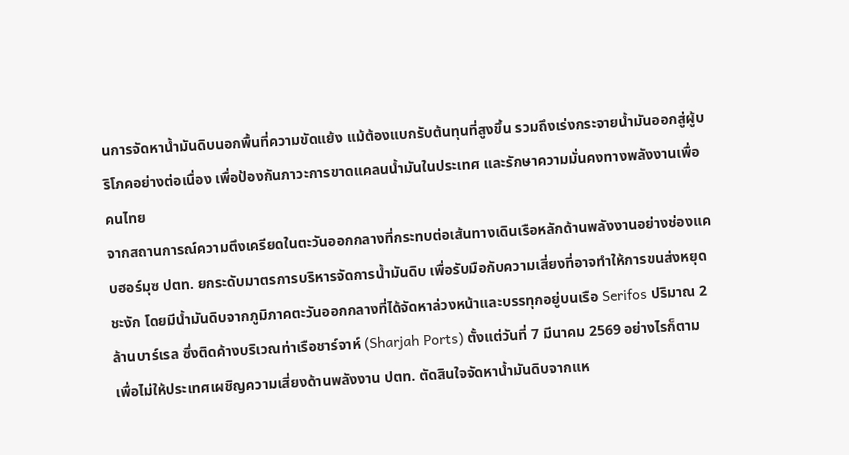นการจัดหาน้ำมันดิบนอกพื้นที่ความขัดแย้ง แม้ต้องแบกรับต้นทุนที่สูงขึ้น รวมถึงเร่งกระจายน้ำมันออกสู่ผู้บริโภคอย่างต่อเนื่อง เพื่อป้องกันภาวะการขาดแคลนน้ำมันในประเทศ และรักษาความมั่นคงทางพลังงานเพื่อคนไทย
จากสถานการณ์ความตึงเครียดในตะวันออกกลางที่กระทบต่อเส้นทางเดินเรือหลักด้านพลังงานอย่างช่องแคบฮอร์มุซ ปตท. ยกระดับมาตรการบริหารจัดการน้ำมันดิบ เพื่อรับมือกับความเสี่ยงที่อาจทำให้การขนส่งหยุดชะงัก โดยมีน้ำมันดิบจากภูมิภาคตะวันออกกลางที่ได้จัดหาล่วงหน้าและบรรทุกอยู่บนเรือ Serifos ปริมาณ 2 ล้านบาร์เรล ซึ่งติดค้างบริเวณท่าเรือชาร์จาห์ (Sharjah Ports) ตั้งแต่วันที่ 7 มีนาคม 2569 อย่างไรก็ตาม เพื่อไม่ให้ประเทศเผชิญความเสี่ยงด้านพลังงาน ปตท. ตัดสินใจจัดหาน้ำมันดิบจากแห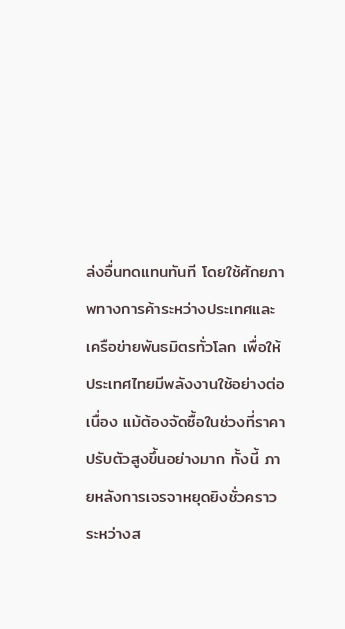ล่งอื่นทดแทนทันที โดยใช้ศักยภาพทางการค้าระหว่างประเทศและเครือข่ายพันธมิตรทั่วโลก เพื่อให้ประเทศไทยมีพลังงานใช้อย่างต่อเนื่อง แม้ต้องจัดซื้อในช่วงที่ราคาปรับตัวสูงขึ้นอย่างมาก ทั้งนี้ ภายหลังการเจรจาหยุดยิงชั่วคราวระหว่างส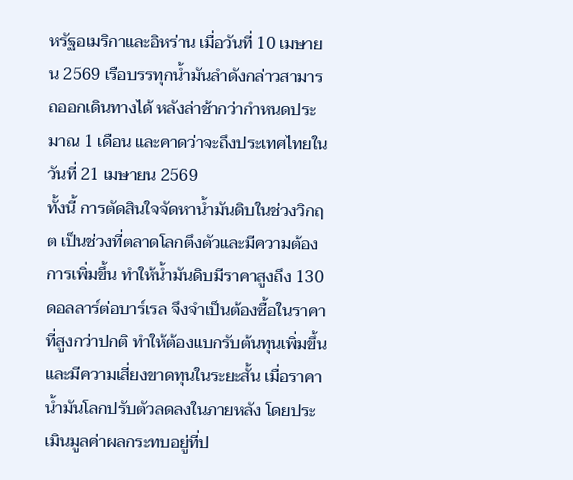หรัฐอเมริกาและอิหร่าน เมื่อวันที่ 10 เมษายน 2569 เรือบรรทุกน้ำมันลำดังกล่าวสามารถออกเดินทางได้ หลังล่าช้ากว่ากำหนดประมาณ 1 เดือน และคาดว่าจะถึงประเทศไทยในวันที่ 21 เมษายน 2569
ทั้งนี้ การตัดสินใจจัดหาน้ำมันดิบในช่วงวิกฤต เป็นช่วงที่ตลาดโลกตึงตัวและมีความต้องการเพิ่มขึ้น ทำให้น้ำมันดิบมีราคาสูงถึง 130 ดอลลาร์ต่อบาร์เรล จึงจำเป็นต้องซื้อในราคาที่สูงกว่าปกติ ทำให้ต้องแบกรับต้นทุนเพิ่มขึ้น และมีความเสี่ยงขาดทุนในระยะสั้น เมื่อราคาน้ำมันโลกปรับตัวลดลงในภายหลัง โดยประเมินมูลค่าผลกระทบอยู่ที่ป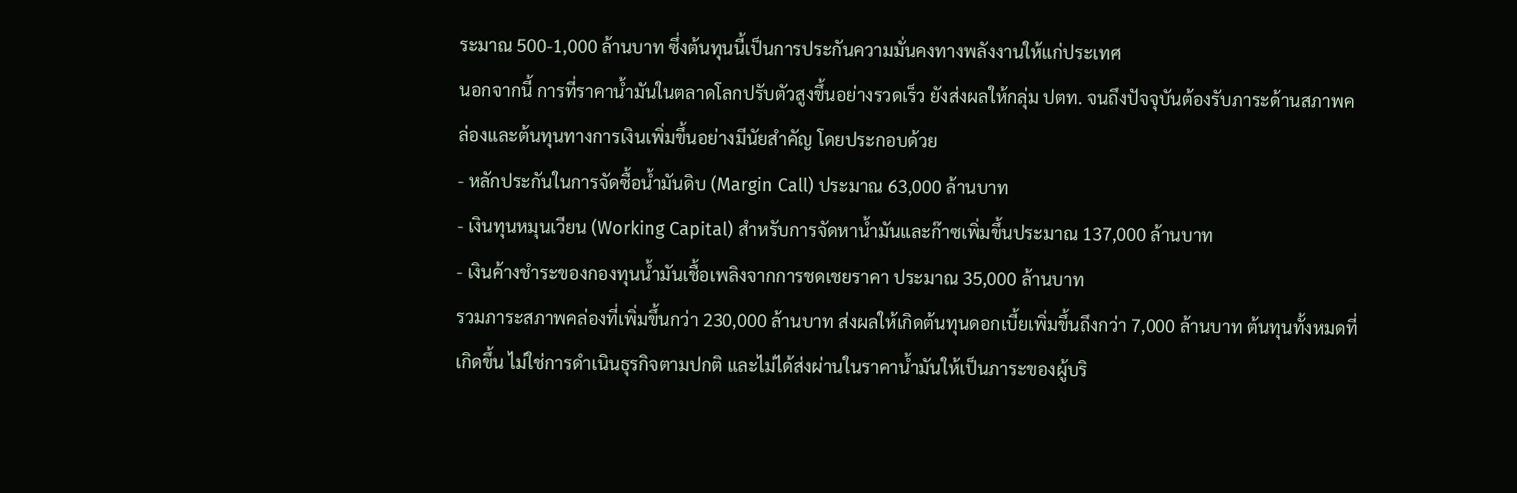ระมาณ 500-1,000 ล้านบาท ซึ่งต้นทุนนี้เป็นการประกันความมั่นคงทางพลังงานให้แก่ประเทศ
นอกจากนี้ การที่ราคาน้ำมันในตลาดโลกปรับตัวสูงขึ้นอย่างรวดเร็ว ยังส่งผลให้กลุ่ม ปตท. จนถึงปัจจุบันต้องรับภาระด้านสภาพคล่องและต้นทุนทางการเงินเพิ่มขึ้นอย่างมีนัยสำคัญ โดยประกอบด้วย
- หลักประกันในการจัดซื้อน้ำมันดิบ (Margin Call) ประมาณ 63,000 ล้านบาท
- เงินทุนหมุนเวียน (Working Capital) สำหรับการจัดหาน้ำมันและก๊าซเพิ่มขึ้นประมาณ 137,000 ล้านบาท
- เงินค้างชำระของกองทุนน้ำมันเชื้อเพลิงจากการชดเชยราคา ประมาณ 35,000 ล้านบาท
รวมภาระสภาพคล่องที่เพิ่มขึ้นกว่า 230,000 ล้านบาท ส่งผลให้เกิดต้นทุนดอกเบี้ยเพิ่มขึ้นถึงกว่า 7,000 ล้านบาท ต้นทุนทั้งหมดที่เกิดขึ้น ไม่ใช่การดำเนินธุรกิจตามปกติ และไม่ได้ส่งผ่านในราคาน้ำมันให้เป็นภาระของผู้บริ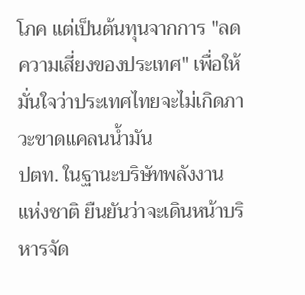โภค แต่เป็นต้นทุนจากการ "ลดความเสี่ยงของประเทศ" เพื่อให้มั่นใจว่าประเทศไทยจะไม่เกิดภาวะขาดแคลนน้ำมัน
ปตท. ในฐานะบริษัทพลังงานแห่งชาติ ยืนยันว่าจะเดินหน้าบริหารจัด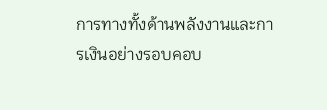การทางทั้งด้านพลังงานและการเงินอย่างรอบคอบ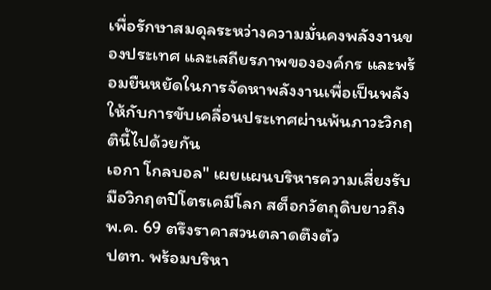เพื่อรักษาสมดุลระหว่างความมั่นคงพลังงานของประเทศ และเสถียรภาพขององค์กร และพร้อมยืนหยัดในการจัดหาพลังงานเพื่อเป็นพลังให้กับการขับเคลื่อนประเทศผ่านพ้นภาวะวิกฤตินี้ไปด้วยกัน
เอกา โกลบอล" เผยแผนบริหารความเสี่ยงรับมือวิกฤตปิโตรเคมีโลก สต็อกวัตถุดิบยาวถึง พ.ค. 69 ตรึงราคาสวนตลาดตึงตัว
ปตท. พร้อมบริหา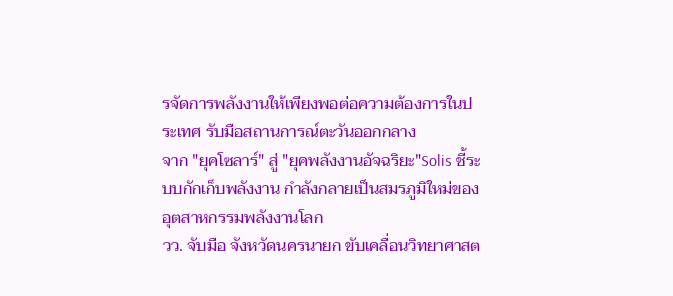รจัดการพลังงานให้เพียงพอต่อความต้องการในประเทศ รับมือสถานการณ์ตะวันออกกลาง
จาก "ยุคโซลาร์" สู่ "ยุคพลังงานอัจฉริยะ"Solis ชี้ระบบกักเก็บพลังงาน กำลังกลายเป็นสมรภูมิใหม่ของอุตสาหกรรมพลังงานโลก
วว. จับมือ จังหวัดนครนายก ขับเคลื่อนวิทยาศาสต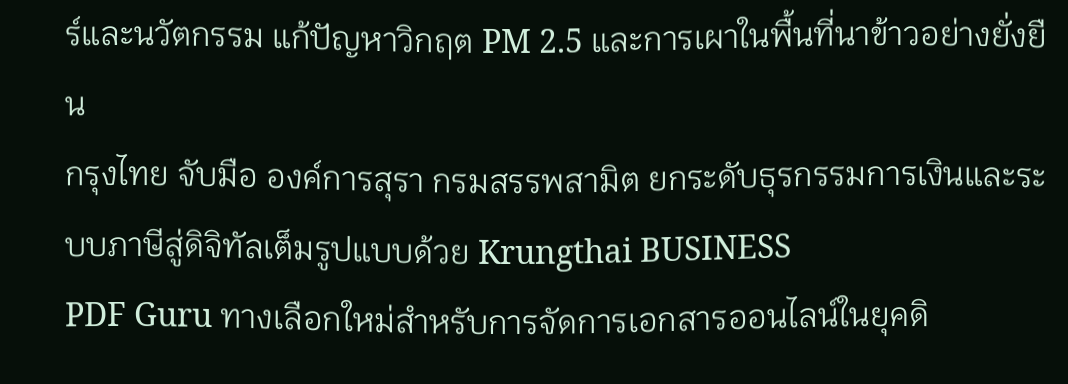ร์และนวัตกรรม แก้ปัญหาวิกฤต PM 2.5 และการเผาในพื้นที่นาข้าวอย่างยั่งยืน
กรุงไทย จับมือ องค์การสุรา กรมสรรพสามิต ยกระดับธุรกรรมการเงินและระบบภาษีสู่ดิจิทัลเต็มรูปแบบด้วย Krungthai BUSINESS
PDF Guru ทางเลือกใหม่สำหรับการจัดการเอกสารออนไลน์ในยุคดิ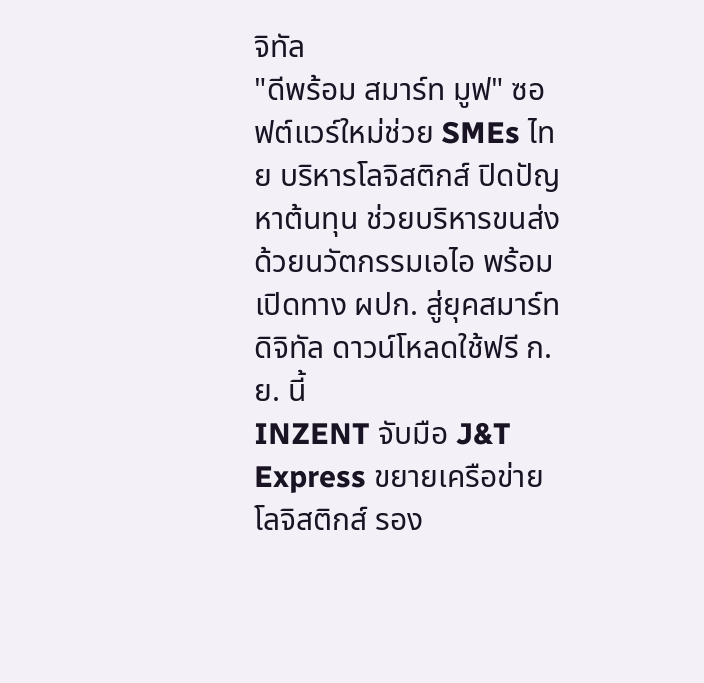จิทัล
"ดีพร้อม สมาร์ท มูฟ" ซอฟต์แวร์ใหม่ช่วย SMEs ไทย บริหารโลจิสติกส์ ปิดปัญหาต้นทุน ช่วยบริหารขนส่งด้วยนวัตกรรมเอไอ พร้อมเปิดทาง ผปก. สู่ยุคสมาร์ทดิจิทัล ดาวน์โหลดใช้ฟรี ก.ย. นี้
INZENT จับมือ J&T Express ขยายเครือข่ายโลจิสติกส์ รอง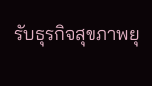รับธุรกิจสุขภาพยุ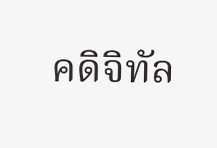คดิจิทัล